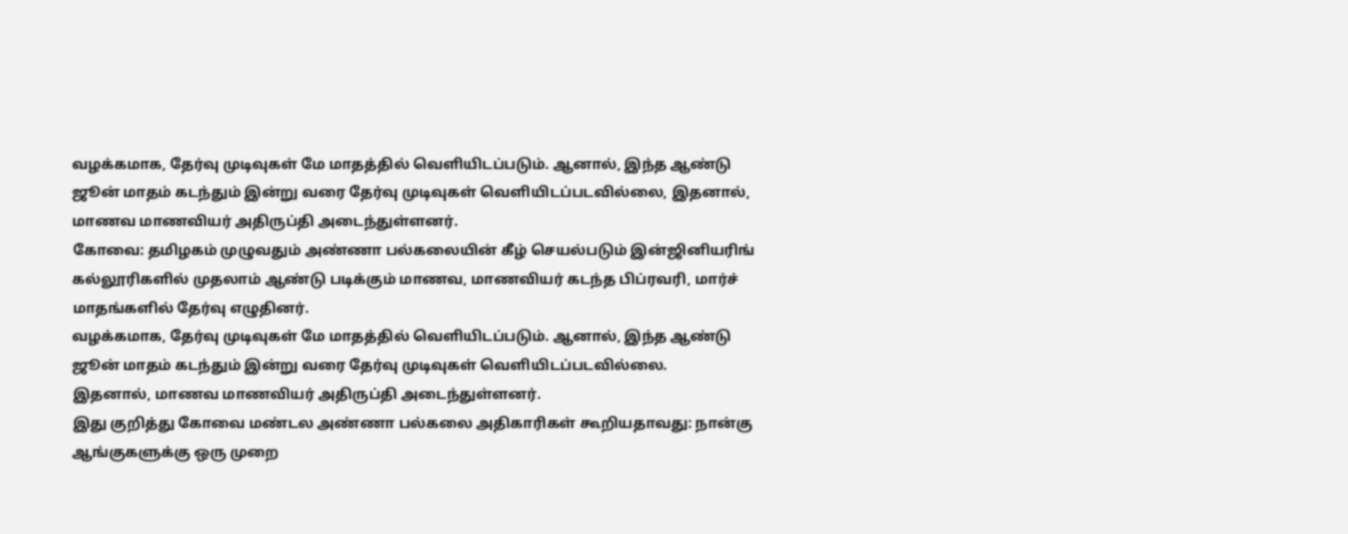வழக்கமாக, தேர்வு முடிவுகள் மே மாதத்தில் வெளியிடப்படும். ஆனால், இந்த ஆண்டு ஜூன் மாதம் கடந்தும் இன்று வரை தேர்வு முடிவுகள் வெளியிடப்படவில்லை, இதனால், மாணவ மாணவியர் அதிருப்தி அடைந்துள்ளனர்.
கோவை: தமிழகம் முழுவதும் அண்ணா பல்கலையின் கீழ் செயல்படும் இன்ஜினியரிங் கல்லூரிகளில் முதலாம் ஆண்டு படிக்கும் மாணவ, மாணவியர் கடந்த பிப்ரவரி, மார்ச் மாதங்களில் தேர்வு எழுதினர்.
வழக்கமாக, தேர்வு முடிவுகள் மே மாதத்தில் வெளியிடப்படும். ஆனால், இந்த ஆண்டு ஜூன் மாதம் கடந்தும் இன்று வரை தேர்வு முடிவுகள் வெளியிடப்படவில்லை.
இதனால், மாணவ மாணவியர் அதிருப்தி அடைந்துள்ளனர்.
இது குறித்து கோவை மண்டல அண்ணா பல்கலை அதிகாரிகள் கூறியதாவது: நான்கு ஆங்குகளுக்கு ஒரு முறை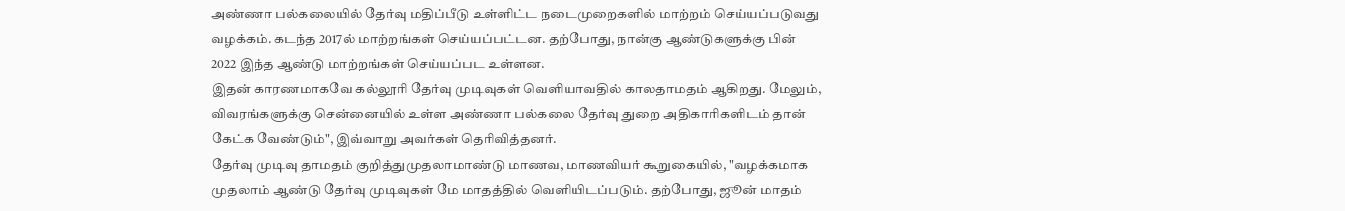அண்ணா பல்கலையில் தேர்வு மதிப்பீடு உள்ளிட்ட நடைமுறைகளில் மாற்றம் செய்யப்படுவது வழக்கம். கடந்த 2017ல் மாற்றங்கள் செய்யப்பட்டன. தற்போது, நான்கு ஆண்டுகளுக்கு பின் 2022 இந்த ஆண்டு மாற்றங்கள் செய்யப்பட உள்ளன.
இதன் காரணமாகவே கல்லூரி தேர்வு முடிவுகள் வெளியாவதில் காலதாமதம் ஆகிறது. மேலும், விவரங்களுக்கு சென்னையில் உள்ள அண்ணா பல்கலை தேர்வு துறை அதிகாரிகளிடம் தான் கேட்க வேண்டும்", இவ்வாறு அவர்கள் தெரிவித்தனர்.
தேர்வு முடிவு தாமதம் குறித்துமுதலாமாண்டு மாணவ, மாணவியர் கூறுகையில், "வழக்கமாக முதலாம் ஆண்டு தேர்வு முடிவுகள் மே மாதத்தில் வெளியிடப்படும். தற்போது, ஜூன் மாதம்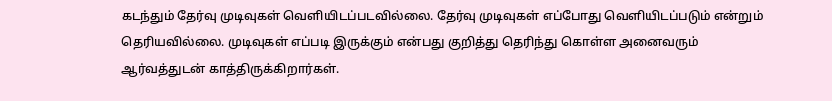கடந்தும் தேர்வு முடிவுகள் வெளியிடப்படவில்லை. தேர்வு முடிவுகள் எப்போது வெளியிடப்படும் என்றும் தெரியவில்லை. முடிவுகள் எப்படி இருக்கும் என்பது குறித்து தெரிந்து கொள்ள அனைவரும் ஆர்வத்துடன் காத்திருக்கிறார்கள்.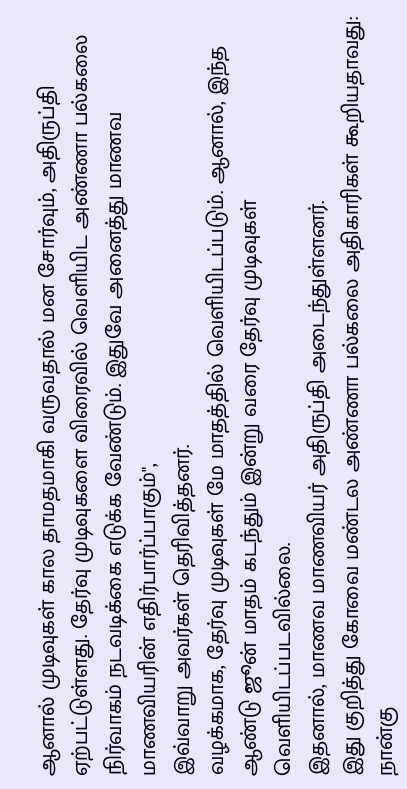ஆனால் முடிவுகள் கால தாமதமாகி வருவதால் மன சோர்வும், அதிருப்தி ஏற்பட்டுள்ளது. தேர்வு முடிவுகளை விரைவில் வெளியிட அண்ணா பல்கலை நிர்வாகம் நடவடிக்கை எடுக்க வேண்டும். இதுவே அனைத்து மாணவ மாணவியரின் எதிர்பார்ப்பாகும்",
இவ்வாறு அவர்கள் தெரிவித்தனர்.
வழக்கமாக, தேர்வு முடிவுகள் மே மாதத்தில் வெளியிடப்படும். ஆனால், இந்த ஆண்டு ஜூன் மாதம் கடந்தும் இன்று வரை தேர்வு முடிவுகள் வெளியிடப்படவில்லை.
இதனால், மாணவ மாணவியர் அதிருப்தி அடைந்துள்ளனர்.
இது குறித்து கோவை மண்டல அண்ணா பல்கலை அதிகாரிகள் கூறியதாவது: நான்கு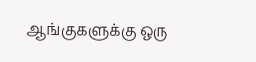ஆங்குகளுக்கு ஒரு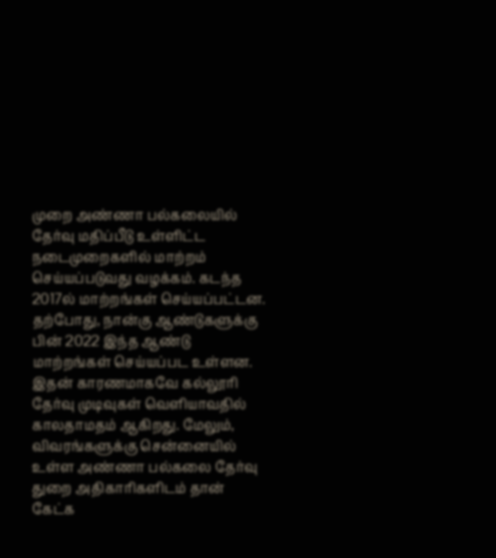முறை அண்ணா பல்கலையில் தேர்வு மதிப்பீடு உள்ளிட்ட நடைமுறைகளில் மாற்றம் செய்யப்படுவது வழக்கம். கடந்த 2017ல் மாற்றங்கள் செய்யப்பட்டன. தற்போது, நான்கு ஆண்டுகளுக்கு பின் 2022 இந்த ஆண்டு மாற்றங்கள் செய்யப்பட உள்ளன.
இதன் காரணமாகவே கல்லூரி தேர்வு முடிவுகள் வெளியாவதில் காலதாமதம் ஆகிறது. மேலும், விவரங்களுக்கு சென்னையில் உள்ள அண்ணா பல்கலை தேர்வு துறை அதிகாரிகளிடம் தான் கேட்க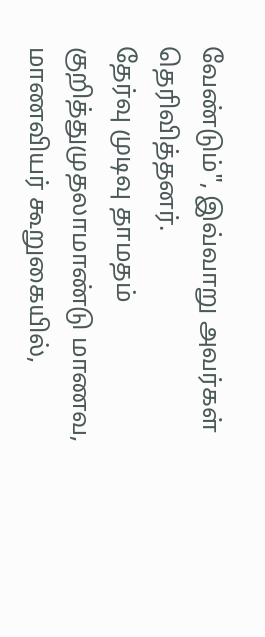வேண்டும்", இவ்வாறு அவர்கள் தெரிவித்தனர்.
தேர்வு முடிவு தாமதம் குறித்துமுதலாமாண்டு மாணவ, மாணவியர் கூறுகையில்,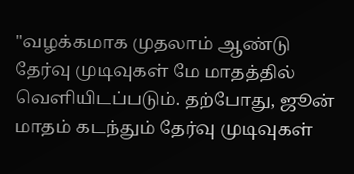"வழக்கமாக முதலாம் ஆண்டு தேர்வு முடிவுகள் மே மாதத்தில் வெளியிடப்படும். தற்போது, ஜூன் மாதம் கடந்தும் தேர்வு முடிவுகள்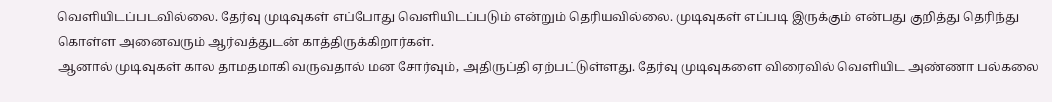வெளியிடப்படவில்லை. தேர்வு முடிவுகள் எப்போது வெளியிடப்படும் என்றும் தெரியவில்லை. முடிவுகள் எப்படி இருக்கும் என்பது குறித்து தெரிந்து கொள்ள அனைவரும் ஆர்வத்துடன் காத்திருக்கிறார்கள்.
ஆனால் முடிவுகள் கால தாமதமாகி வருவதால் மன சோர்வும், அதிருப்தி ஏற்பட்டுள்ளது. தேர்வு முடிவுகளை விரைவில் வெளியிட அண்ணா பல்கலை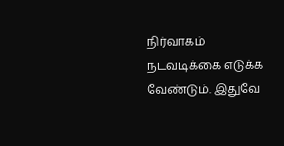நிர்வாகம் நடவடிக்கை எடுக்க வேண்டும். இதுவே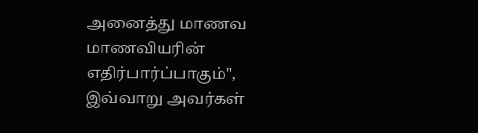அனைத்து மாணவ மாணவியரின் எதிர்பார்ப்பாகும்",
இவ்வாறு அவர்கள்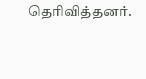தெரிவித்தனர்.